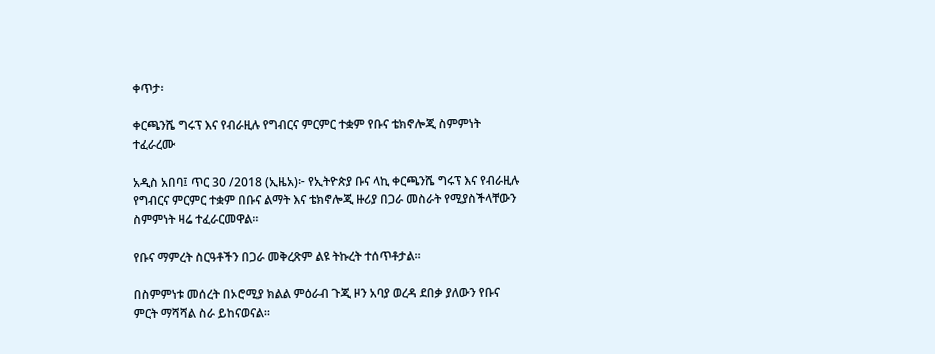ቀጥታ፡

ቀርጫንሼ ግሩፕ እና የብራዚሉ የግብርና ምርምር ተቋም የቡና ቴክኖሎጂ ስምምነት ተፈራረሙ

አዲስ አበባ፤ ጥር 30 /2018 (ኢዜአ)፦ የኢትዮጵያ ቡና ላኪ ቀርጫንሼ ግሩፕ እና የብራዚሉ የግብርና ምርምር ተቋም በቡና ልማት እና ቴክኖሎጂ ዙሪያ በጋራ መስራት የሚያስችላቸውን ስምምነት ዛሬ ተፈራርመዋል።

የቡና ማምረት ስርዓቶችን በጋራ መቅረጽም ልዩ ትኩረት ተሰጥቶታል።

በስምምነቱ መሰረት በኦሮሚያ ክልል ምዕራብ ጉጂ ዞን አባያ ወረዳ ደበቃ ያለውን የቡና ምርት ማሻሻል ስራ ይከናወናል።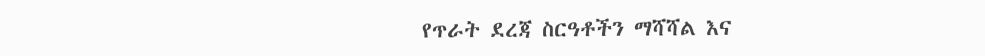የጥራት ደረጃ ስርዓቶችን ማሻሻል እና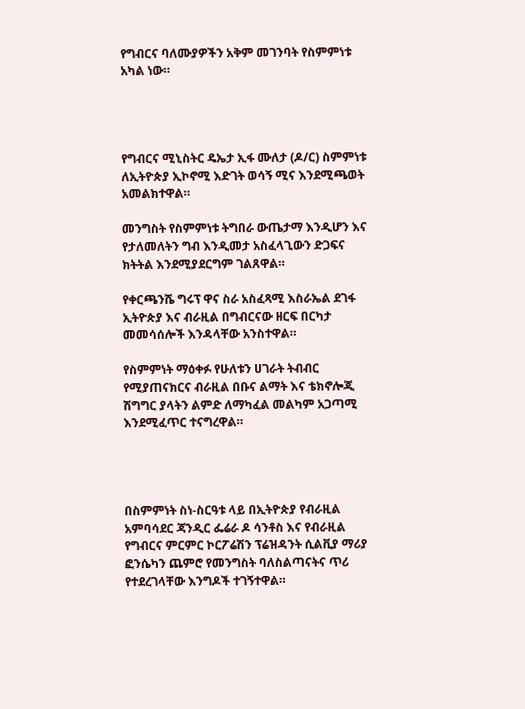የግብርና ባለሙያዎችን አቅም መገንባት የስምምነቱ አካል ነው።




የግብርና ሚኒስትር ዴኤታ ኢፋ ሙለታ (ዶ/ር) ስምምነቱ ለኢትዮጵያ ኢኮኖሚ እድገት ወሳኝ ሚና እንደሚጫወት አመልክተዋል።

መንግስት የስምምነቱ ትግበራ ውጤታማ እንዲሆን እና የታለመለትን ግብ እንዲመታ አስፈላጊውን ድጋፍና ክትትል እንደሚያደርግም ገልጸዋል።

የቀርጫንሼ ግሩፕ ዋና ስራ አስፈጻሚ እስራኤል ደገፋ ኢትዮጵያ እና ብራዚል በግብርናው ዘርፍ በርካታ መመሳሰሎች እንዳላቸው አንስተዋል።

የስምምነት ማዕቀፉ የሁለቱን ሀገራት ትብብር የሚያጠናክርና ብራዚል በቡና ልማት እና ቴክኖሎጂ ሽግግር ያላትን ልምድ ለማካፈል መልካም አጋጣሚ እንደሚፈጥር ተናግረዋል።




በስምምነት ስነ-ስርዓቱ ላይ በኢትዮጵያ የብራዚል አምባሳደር ጃንዲር ፌሬራ ዶ ሳንቶስ እና የብራዚል የግብርና ምርምር ኮርፖሬሽን ፕሬዝዳንት ሲልቪያ ማሪያ ፎንሴካን ጨምሮ የመንግስት ባለስልጣናትና ጥሪ የተደረገላቸው እንግዶች ተገኝተዋል።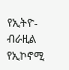የኢትዮ-ብራዚል የኢኮኖሚ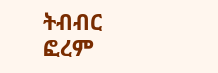ትብብር ፎረም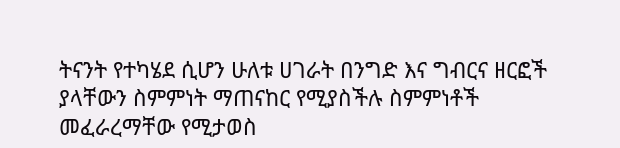ትናንት የተካሄደ ሲሆን ሁለቱ ሀገራት በንግድ እና ግብርና ዘርፎች ያላቸውን ስምምነት ማጠናከር የሚያስችሉ ስምምነቶች መፈራረማቸው የሚታወስ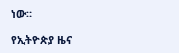ነው።

የኢትዮጵያ ዜና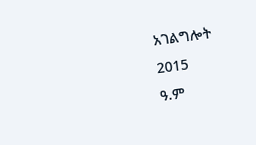አገልግሎት
2015
ዓ.ም